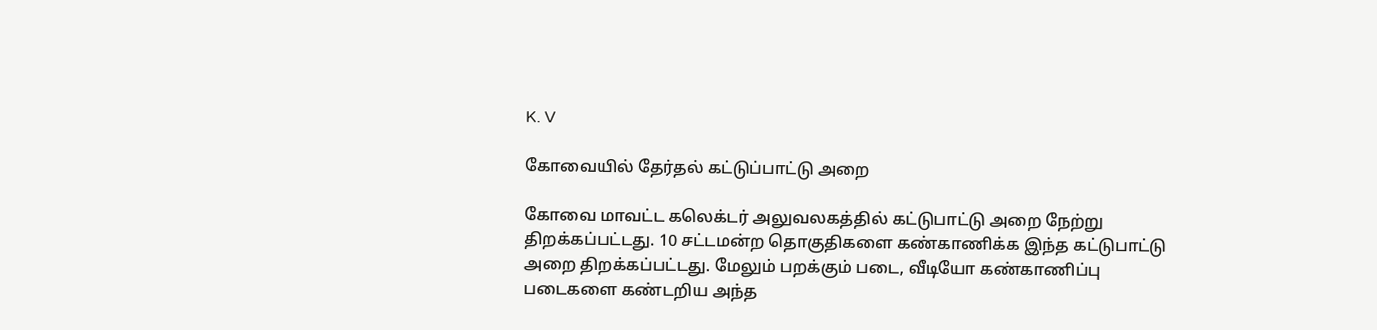K. V

கோவையில் தேர்தல் கட்டுப்பாட்டு அறை

கோவை மாவட்ட கலெக்டர் அலுவலகத்தில் கட்டுபாட்டு அறை நேற்று திறக்கப்பட்டது. 10 சட்டமன்ற தொகுதிகளை கண்காணிக்க இந்த கட்டுபாட்டு அறை திறக்கப்பட்டது. மேலும் பறக்கும் படை, வீடியோ கண்காணிப்பு படைகளை கண்டறிய அந்த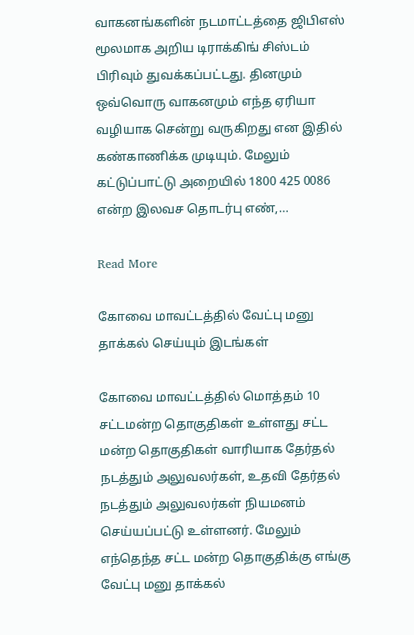வாகனங்களின் நடமாட்டத்தை ஜிபிஎஸ் மூலமாக அறிய டிராக்கிங் சிஸ்டம் பிரிவும் துவக்கப்பட்டது. தினமும் ஒவ்வொரு வாகனமும் எந்த ஏரியா வழியாக சென்று வருகிறது என இதில் கண்காணிக்க முடியும். மேலும் கட்டுப்பாட்டு அறையில் 1800 425 0086 என்ற இலவச தொடர்பு எண்,…

Read More

கோவை மாவட்டத்தில் வேட்பு மனு தாக்கல் செய்யும் இடங்கள்

கோவை மாவட்டத்தில் மொத்தம் 10 சட்டமன்ற தொகுதிகள் உள்ளது சட்ட மன்ற தொகுதிகள் வாரியாக தேர்தல் நடத்தும் அலுவலர்கள், உதவி தேர்தல் நடத்தும் அலுவலர்கள் நியமனம் செய்யப்பட்டு உள்ளனர். மேலும் எந்தெந்த சட்ட மன்ற தொகுதிக்கு எங்கு வேட்பு மனு தாக்கல்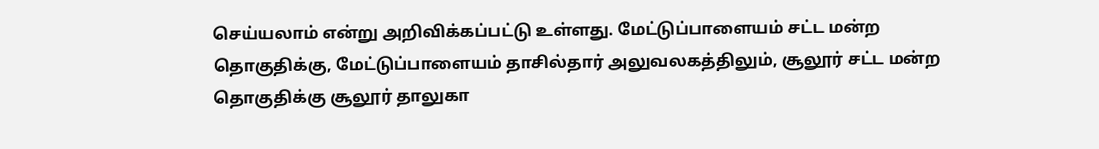செய்யலாம் என்று அறிவிக்கப்பட்டு உள்ளது. மேட்டுப்பாளையம் சட்ட மன்ற தொகுதிக்கு, மேட்டுப்பாளையம் தாசில்தார் அலுவலகத்திலும், சூலூர் சட்ட மன்ற தொகுதிக்கு சூலூர் தாலுகா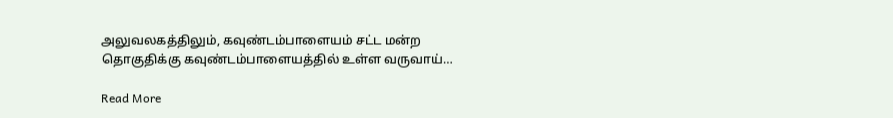அலுவலகத்திலும், கவுண்டம்பாளையம் சட்ட மன்ற தொகுதிக்கு கவுண்டம்பாளையத்தில் உள்ள வருவாய்…

Read More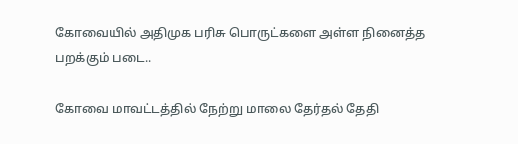கோவையில் அதிமுக பரிசு பொருட்களை அள்ள நினைத்த பறக்கும் படை..

கோவை மாவட்டத்தில் நேற்று மாலை தேர்தல் தேதி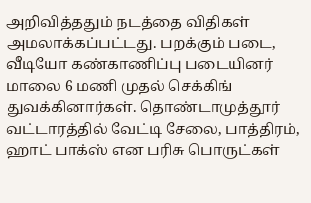அறிவித்ததும் நடத்தை விதிகள் அமலாக்கப்பட்டது. பறக்கும் படை, வீடியோ கண்காணிப்பு படையினர் மாலை 6 மணி முதல் செக்கிங் துவக்கினார்கள். தொண்டாமுத்தூர் வட்டாரத்தில் வேட்டி சேலை, பாத்திரம், ஹாட் பாக்ஸ் என பரிசு பொருட்கள்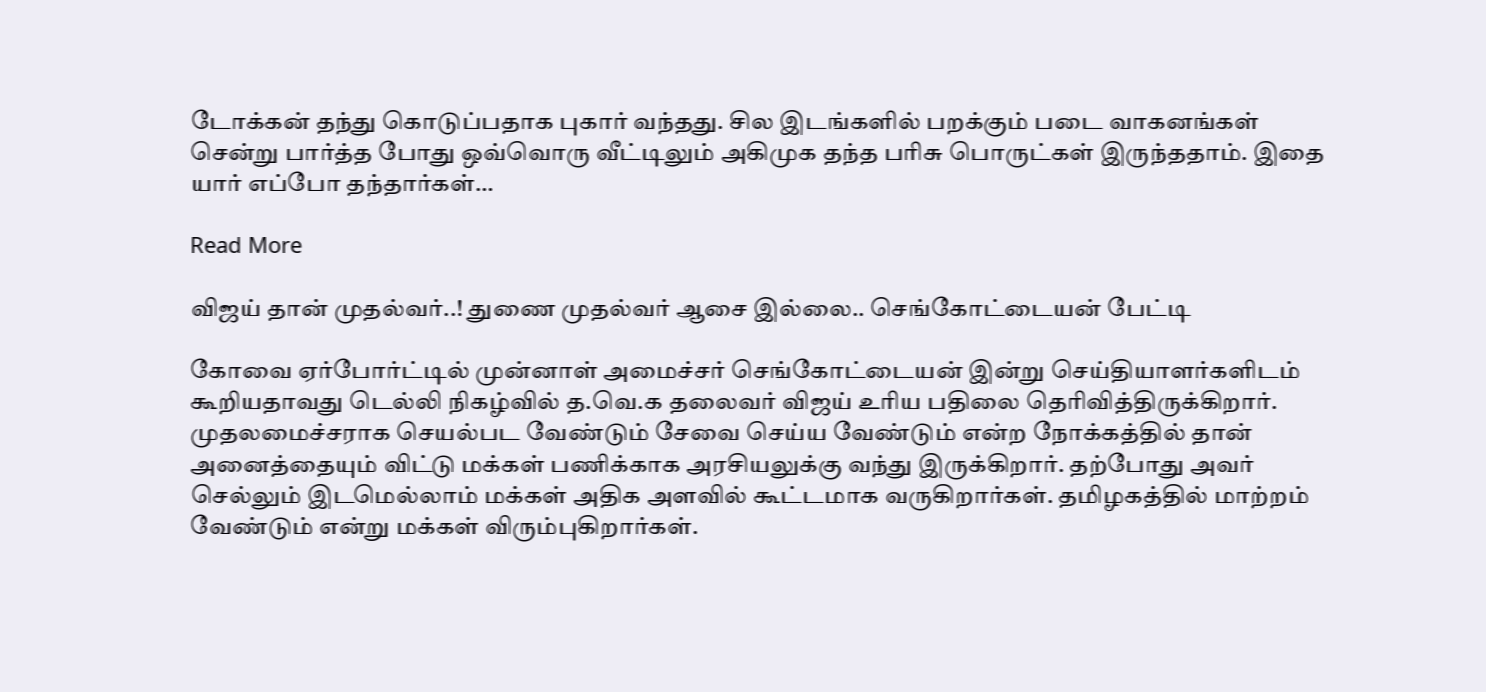டோக்கன் தந்து கொடுப்பதாக புகார் வந்தது. சில இடங்களில் பறக்கும் படை வாகனங்கள் சென்று பார்த்த போது ஒவ்வொரு வீட்டிலும் அகிமுக தந்த பரிசு பொருட்கள் இருந்ததாம். இதை யார் எப்போ தந்தார்கள்…

Read More

விஜய் தான் முதல்வர்..! துணை முதல்வர் ஆசை இல்லை.. செங்கோட்டையன் பேட்டி

கோவை ஏர்போர்ட்டில் முன்னாள் அமைச்சர் செங்கோட்டையன் இன்று செய்தியாளர்களிடம் கூறியதாவது டெல்லி நிகழ்வில் த.வெ.க தலைவர் விஜய் உரிய பதிலை தெரிவித்திருக்கிறார். முதலமைச்சராக செயல்பட வேண்டும் சேவை செய்ய வேண்டும் என்ற நோக்கத்தில் தான் அனைத்தையும் விட்டு மக்கள் பணிக்காக அரசியலுக்கு வந்து இருக்கிறார். தற்போது அவர் செல்லும் இடமெல்லாம் மக்கள் அதிக அளவில் கூட்டமாக வருகிறார்கள். தமிழகத்தில் மாற்றம் வேண்டும் என்று மக்கள் விரும்புகிறார்கள்.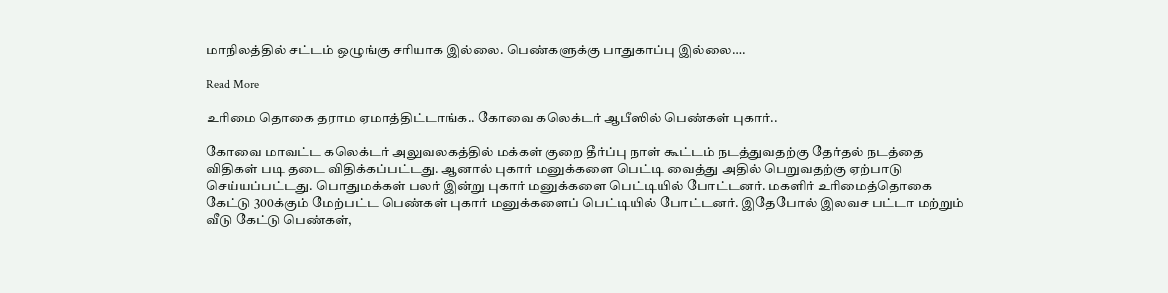மாநிலத்தில் சட்டம் ஒழுங்கு சரியாக இல்லை. பெண்களுக்கு பாதுகாப்பு இல்லை….

Read More

உரிமை தொகை தராம ஏமாத்திட்டாங்க.. கோவை கலெக்டர் ஆபீஸில் பெண்கள் புகார்..

கோவை மாவட்ட கலெக்டர் அலுவலகத்தில் மக்கள் குறை தீர்ப்பு நாள் கூட்டம் நடத்துவதற்கு தேர்தல் நடத்தை விதிகள் படி தடை விதிக்கப்பட்டது. ஆனால் புகார் மனுக்களை பெட்டி வைத்து அதில் பெறுவதற்கு ஏற்பாடு செய்யப்பட்டது. பொதுமக்கள் பலர் இன்று புகார் மனுக்களை பெட்டியில் போட்டனர். மகளிர் உரிமைத்தொகை கேட்டு 300க்கும் மேற்பட்ட பெண்கள் புகார் மனுக்களைப் பெட்டியில் போட்டனர். இதேபோல் இலவச பட்டா மற்றும் வீடு கேட்டு பெண்கள்,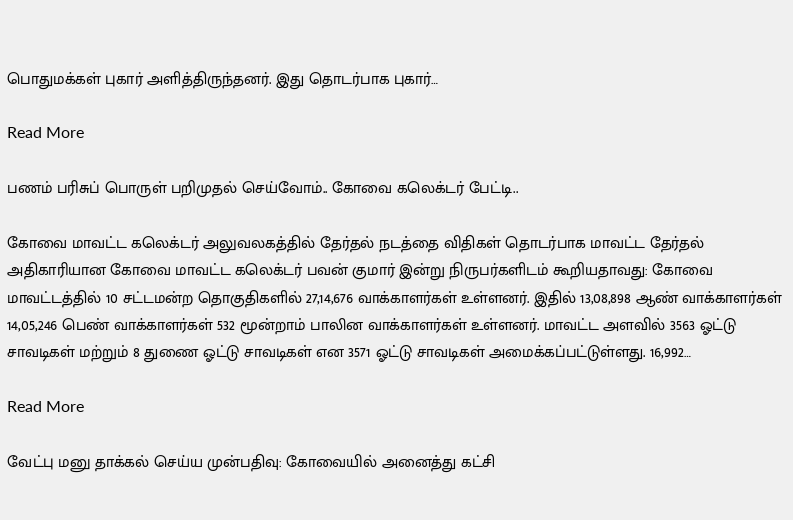பொதுமக்கள் புகார் அளித்திருந்தனர். இது தொடர்பாக புகார்…

Read More

பணம் பரிசுப் பொருள் பறிமுதல் செய்வோம்.. கோவை கலெக்டர் பேட்டி..

கோவை மாவட்ட கலெக்டர் அலுவலகத்தில் தேர்தல் நடத்தை விதிகள் தொடர்பாக மாவட்ட தேர்தல் அதிகாரியான கோவை மாவட்ட கலெக்டர் பவன் குமார் இன்று நிருபர்களிடம் கூறியதாவது: கோவை மாவட்டத்தில் 10 சட்டமன்ற தொகுதிகளில் 27,14,676 வாக்காளர்கள் உள்ளனர். இதில் 13,08,898 ஆண் வாக்காளர்கள் 14,05,246 பெண் வாக்காளர்கள் 532 மூன்றாம் பாலின வாக்காளர்கள் உள்ளனர். மாவட்ட அளவில் 3563 ஓட்டு சாவடிகள் மற்றும் 8 துணை ஓட்டு சாவடிகள் என 3571 ஓட்டு சாவடிகள் அமைக்கப்பட்டுள்ளது. 16,992…

Read More

வேட்பு மனு தாக்கல் செய்ய முன்பதிவு: கோவையில் அனைத்து கட்சி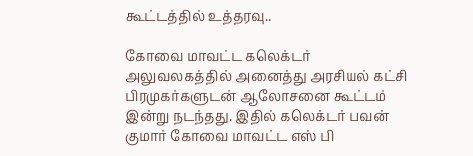கூட்டத்தில் உத்தரவு..

கோவை மாவட்ட கலெக்டர் அலுவலகத்தில் அனைத்து அரசியல் கட்சி பிரமுகர்களுடன் ஆலோசனை கூட்டம் இன்று நடந்தது. இதில் கலெக்டர் பவன் குமார் கோவை மாவட்ட எஸ் பி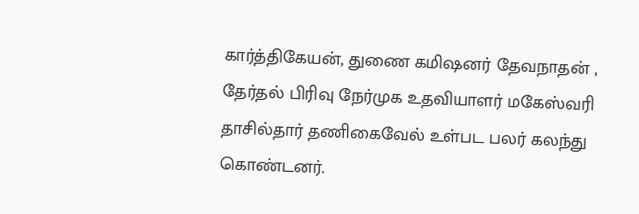கார்த்திகேயன், துணை கமிஷனர் தேவநாதன் , தேர்தல் பிரிவு நேர்முக உதவியாளர் மகேஸ்வரி தாசில்தார் தணிகைவேல் உள்பட பலர் கலந்து கொண்டனர்.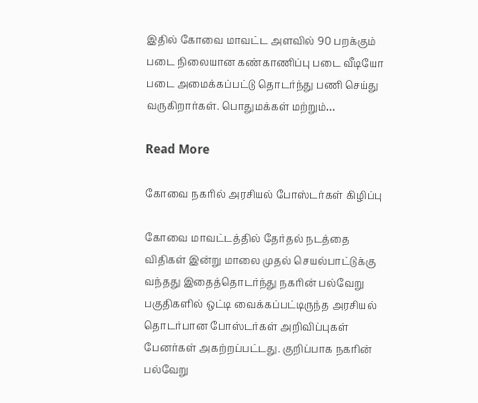இதில் கோவை மாவட்ட அளவில் 90 பறக்கும் படை நிலையான கண்காணிப்பு படை வீடியோ படை அமைக்கப்பட்டு தொடர்ந்து பணி செய்து வருகிறார்கள். பொதுமக்கள் மற்றும்…

Read More

கோவை நகரில் அரசியல் போஸ்டர்கள் கிழிப்பு

கோவை மாவட்டத்தில் தேர்தல் நடத்தை விதிகள் இன்று மாலை முதல் செயல்பாட்டுக்கு வந்தது இதைத்தொடர்ந்து நகரின் பல்வேறு பகுதிகளில் ஒட்டி வைக்கப்பட்டிருந்த அரசியல் தொடர்பான போஸ்டர்கள் அறிவிப்புகள் பேனர்கள் அகற்றப்பட்டது. குறிப்பாக நகரின் பல்வேறு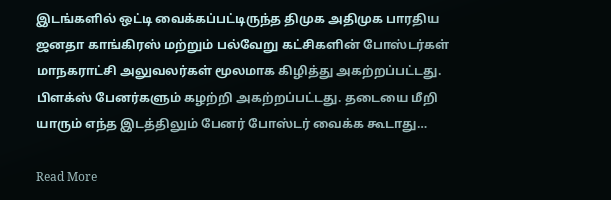இடங்களில் ஒட்டி வைக்கப்பட்டிருந்த திமுக அதிமுக பாரதிய ஜனதா காங்கிரஸ் மற்றும் பல்வேறு கட்சிகளின் போஸ்டர்கள் மாநகராட்சி அலுவலர்கள் மூலமாக கிழித்து அகற்றப்பட்டது. பிளக்ஸ் பேனர்களும் கழற்றி அகற்றப்பட்டது. தடையை மீறி யாரும் எந்த இடத்திலும் பேனர் போஸ்டர் வைக்க கூடாது…

Read More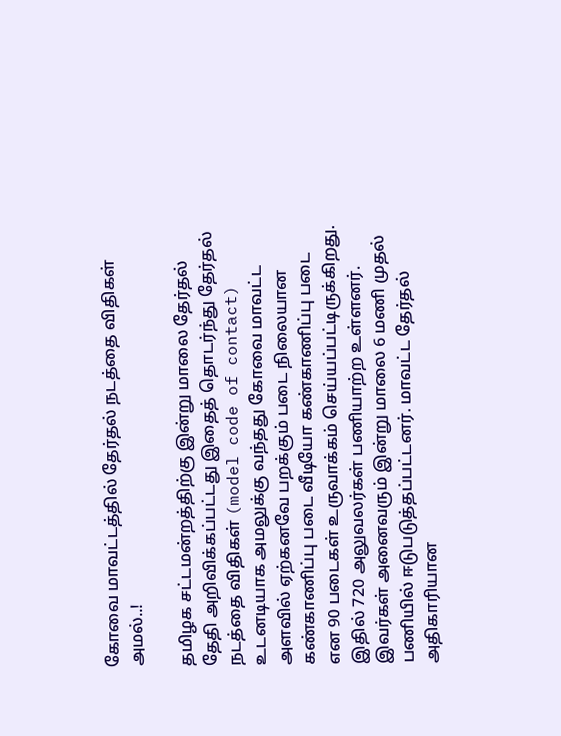கோவை மாவட்டத்தில் தேர்தல் நடத்தை விதிகள் அமல்..!

தமிழக சட்டமன்றத்திற்கு இன்று மாலை தேர்தல் தேதி அறிவிக்கப்பட்டது இதைத் தொடர்ந்து தேர்தல் நடத்தை விதிகள் (model code of contact) உடனடியாக அமலுக்கு வந்தது கோவை மாவட்ட அளவில் ஏற்கனவே பறக்கும் படை நிலையான கண்காணிப்பு படை வீடியோ கண்காணிப்பு படை என 90 படைகள் உருவாக்கம் செய்யப்பட்டிருக்கிறது. இதில் 720 அலுவலர்கள் பணியாற்ற உள்ளனர். இவர்கள் அனைவரும் இன்று மாலை 6 மணி முதல் பணியில் ஈடுபடுத்தப்பட்டனர். மாவட்ட தேர்தல் அதிகாரியான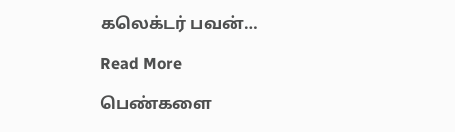கலெக்டர் பவன்…

Read More

பெண்களை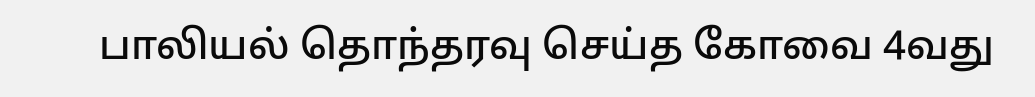பாலியல் தொந்தரவு செய்த கோவை 4வது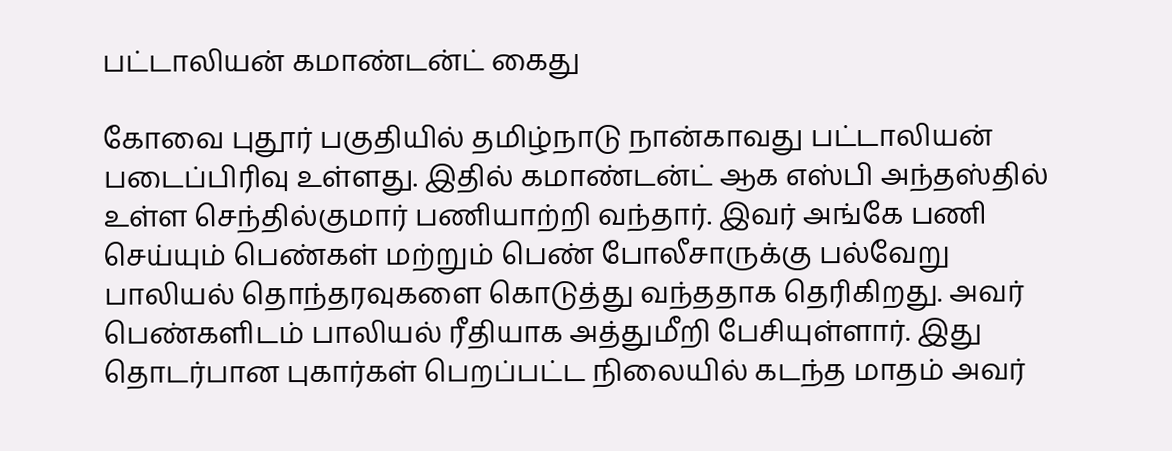பட்டாலியன் கமாண்டன்ட் கைது

கோவை புதூர் பகுதியில் தமிழ்நாடு நான்காவது பட்டாலியன் படைப்பிரிவு உள்ளது. இதில் கமாண்டன்ட் ஆக எஸ்பி அந்தஸ்தில் உள்ள செந்தில்குமார் பணியாற்றி வந்தார். இவர் அங்கே பணி செய்யும் பெண்கள் மற்றும் பெண் போலீசாருக்கு பல்வேறு பாலியல் தொந்தரவுகளை கொடுத்து வந்ததாக தெரிகிறது. அவர் பெண்களிடம் பாலியல் ரீதியாக அத்துமீறி பேசியுள்ளார். இது தொடர்பான புகார்கள் பெறப்பட்ட நிலையில் கடந்த மாதம் அவர்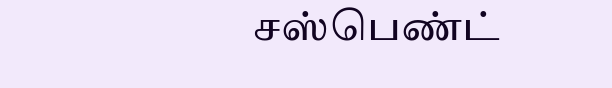சஸ்பெண்ட்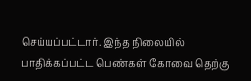செய்யப்பட்டார். இந்த நிலையில் பாதிக்கப்பட்ட பெண்கள் கோவை தெற்கு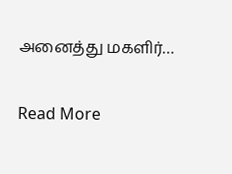அனைத்து மகளிர்…

Read More